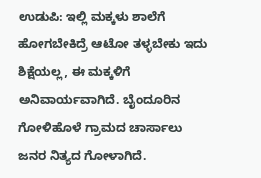ಉಡುಪಿ: ಇಲ್ಲಿ ಮಕ್ಕಳು ಶಾಲೆಗೆ ಹೋಗಬೇಕಿದ್ರೆ ಆಟೋ ತಳ್ಳಬೇಕು ಇದು ಶಿಕ್ಷೆಯಲ್ಲ, ಈ ಮಕ್ಕಳಿಗೆ ಅನಿವಾರ್ಯವಾಗಿದೆ. ಬೈಂದೂರಿನ ಗೋಳಿಹೊಳೆ ಗ್ರಾ‌‌ಮದ ಚಾರ್ಸಾಲು ಜನರ ನಿತ್ಯದ ಗೋಳಾಗಿದೆ.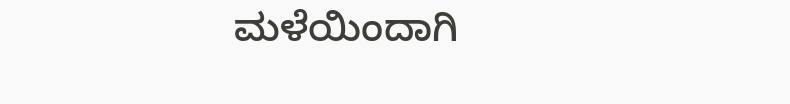ಮಳೆಯಿಂದಾಗಿ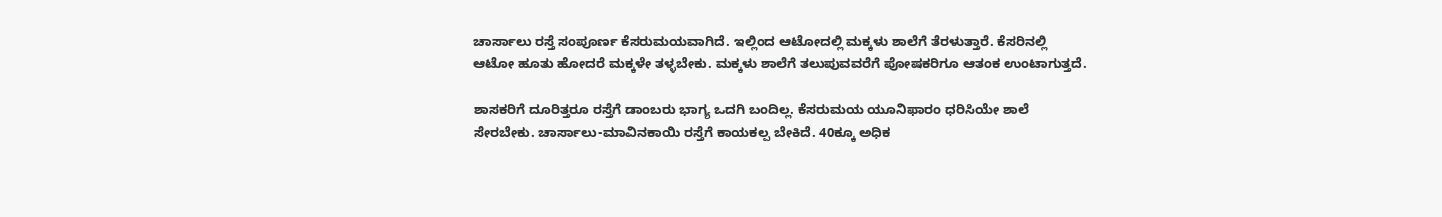ಚಾರ್ಸಾಲು ರಸ್ತೆ ಸಂಪೂರ್ಣ ಕೆಸರುಮಯವಾಗಿದೆ. ಇಲ್ಲಿಂದ ಆಟೋದಲ್ಲಿ ಮಕ್ಕಳು ಶಾಲೆಗೆ ತೆರಳುತ್ತಾರೆ. ಕೆಸರಿನಲ್ಲಿ ಆಟೋ ಹೂತು ‌ಹೋದರೆ ಮಕ್ಕಳೇ ತಳ್ಳಬೇಕು. ಮಕ್ಕಳು ಶಾಲೆಗೆ ತಲುಪುವವರೆಗೆ ಪೋಷಕರಿಗೂ ಆತಂಕ ಉಂಟಾಗುತ್ತದೆ.

ಶಾಸಕರಿಗೆ ದೂರಿತ್ತರೂ ರಸ್ತೆಗೆ ಡಾಂಬರು ಭಾಗ್ಯ ಒದಗಿ ಬಂದಿಲ್ಲ. ಕೆಸರುಮಯ ಯೂನಿಫಾರಂ ಧರಿಸಿಯೇ ಶಾಲೆ ಸೇರಬೇಕು. ಚಾರ್ಸಾಲು-ಮಾವಿನಕಾಯಿ ರಸ್ತೆಗೆ ಕಾಯಕಲ್ಪ ಬೇಕಿದೆ. 40ಕ್ಕೂ ಅಧಿಕ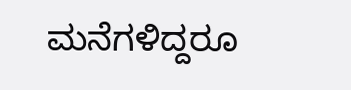ಮನೆಗಳಿದ್ದರೂ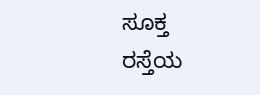ಸೂಕ್ತ ರಸ್ತೆಯ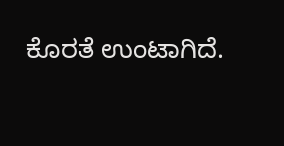ಕೊರತೆ ಉಂಟಾಗಿದೆ.